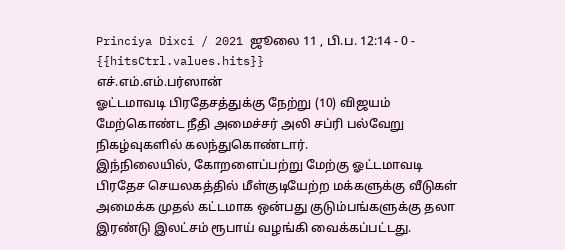Princiya Dixci / 2021 ஜூலை 11 , பி.ப. 12:14 - 0 - {{hitsCtrl.values.hits}}
எச்.எம்.எம்.பர்ஸான்
ஓட்டமாவடி பிரதேசத்துக்கு நேற்று (10) விஜயம் மேற்கொண்ட நீதி அமைச்சர் அலி சப்ரி பல்வேறு நிகழ்வுகளில் கலந்துகொண்டார்.
இந்நிலையில், கோறளைப்பற்று மேற்கு ஓட்டமாவடி பிரதேச செயலகத்தில் மீள்குடியேற்ற மக்களுக்கு வீடுகள் அமைக்க முதல் கட்டமாக ஒன்பது குடும்பங்களுக்கு தலா இரண்டு இலட்சம் ரூபாய் வழங்கி வைக்கப்பட்டது.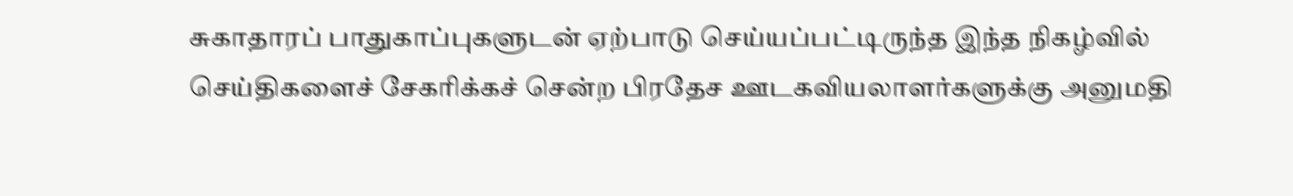சுகாதாரப் பாதுகாப்புகளுடன் ஏற்பாடு செய்யப்பட்டிருந்த இந்த நிகழ்வில் செய்திகளைச் சேகரிக்கச் சென்ற பிரதேச ஊடகவியலாளர்களுக்கு அனுமதி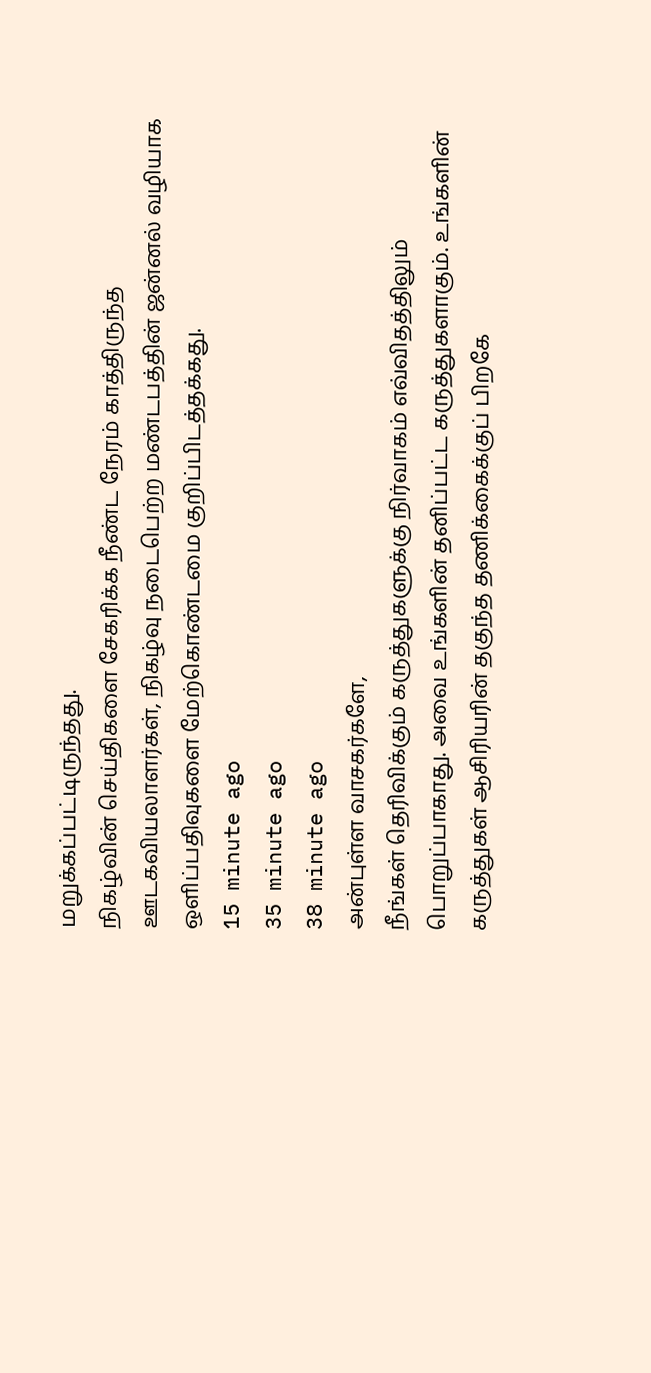மறுக்கப்பட்டிருந்தது.
நிகழ்வின் செய்திகளை சேகரிக்க நீண்ட நேரம் காத்திருந்த ஊடகவியலாளர்கள், நிகழ்வு நடைபெற்ற மண்டபத்தின் ஜன்னல் வழியாக ஒளிப்பதிவுகளை மேற்கொண்டமை குறிப்பிடத்தக்கது.
15 minute ago
35 minute ago
38 minute ago
அன்புள்ள வாசகர்களே,
நீங்கள் தெரிவிக்கும் கருத்துகளுக்கு நிர்வாகம் எவ்விதத்திலும் பொறுப்பாகாது. அவை உங்களின் தனிப்பட்ட கருத்துகளாகும். உங்களின் கருத்துகள் ஆசிரியரின் தகுந்த தணிக்கைக்குப் பிறகே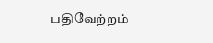பதிவேற்றம்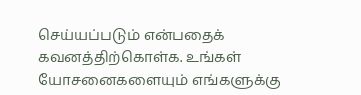செய்யப்படும் என்பதைக் கவனத்திற்கொள்க. உங்கள் யோசனைகளையும் எங்களுக்கு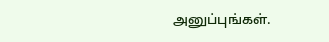அனுப்புங்கள்.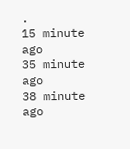.
15 minute ago
35 minute ago
38 minute ago